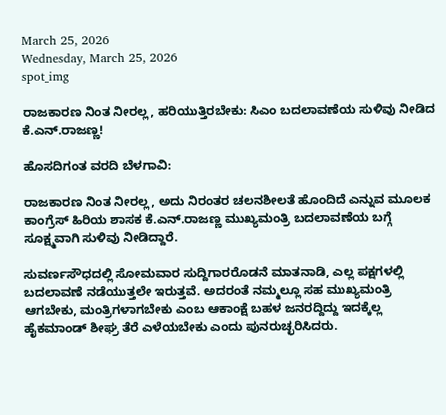March 25, 2026
Wednesday, March 25, 2026
spot_img

ರಾಜಕಾರಣ ನಿಂತ ನೀರಲ್ಲ, ಹರಿಯುತ್ತಿರಬೇಕು: ಸಿಎಂ ಬದಲಾವಣೆಯ ಸುಳಿವು ನೀಡಿದ ಕೆ.ಎನ್.ರಾಜಣ್ಣ!

ಹೊಸದಿಗಂತ ವರದಿ ಬೆಳಗಾವಿ:

ರಾಜಕಾರಣ ನಿಂತ ನೀರಲ್ಲ, ಅದು ನಿರಂತರ ಚಲನಶೀಲತೆ ಹೊಂದಿದೆ ಎನ್ನುವ ಮೂಲಕ‌ ಕಾಂಗ್ರೆಸ್ ಹಿರಿಯ ಶಾಸಕ‌ ಕೆ.ಎನ್.ರಾಜಣ್ಣ ಮುಖ್ಯಮಂತ್ರಿ ಬದಲಾವಣೆಯ ಬಗ್ಗೆ ಸೂಕ್ಷ್ಮವಾಗಿ ಸುಳಿವು ನೀಡಿದ್ದಾರೆ.

ಸುವರ್ಣಸೌಧದಲ್ಲಿ ಸೋಮವಾರ ಸುದ್ದಿಗಾರರೊಡನೆ ಮಾತನಾಡಿ, ಎಲ್ಲ ಪಕ್ಷಗಳಲ್ಲಿ‌ ಬದಲಾವಣೆ ನಡೆಯುತ್ತಲೇ ಇರುತ್ತವೆ. ಅದರಂತೆ ನಮ್ಮಲ್ಲೂ ಸಹ ಮುಖ್ಯಮಂತ್ರಿ ಆಗಬೇಕು, ಮಂತ್ರಿಗಳಾಗಬೇಕು ಎಂಬ ಆಕಾಂಕ್ಷೆ ಬಹಳ ಜನರದ್ದಿದ್ದು ಇದಕ್ಕೆಲ್ಲ ಹೈಕಮಾಂಡ್ ಶೀಘ್ರ ತೆರೆ ಎಳೆಯಬೇಕು ಎಂದು ಪುನರುಚ್ಛರಿಸಿದರು.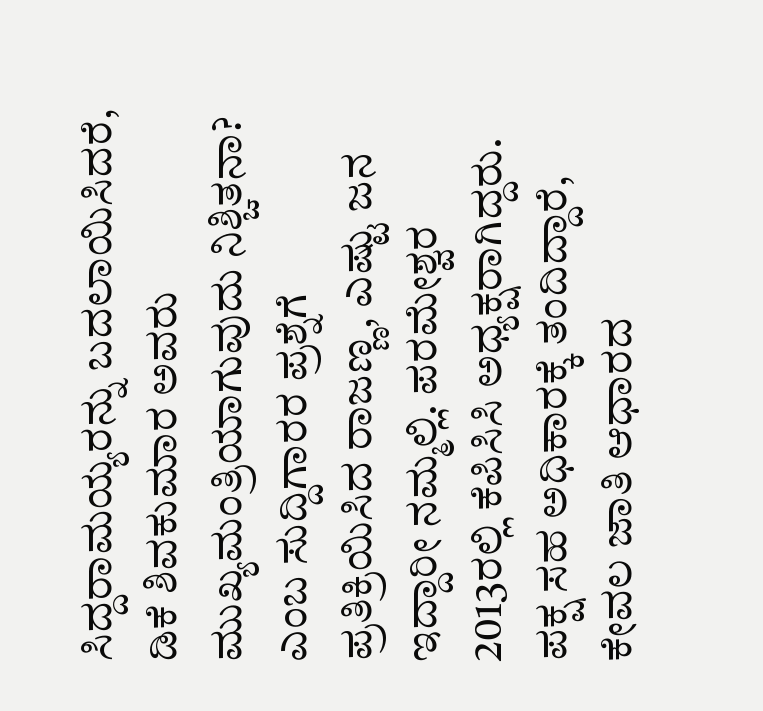ಸಿದ್ದರಾಮಯ್ಯರನ್ನು ಬದಲಾಯಿಸಿದರೆ, ಡಿಕೆ ಶಿವಕುಮಾರ ಅವರು ಮುಖ್ಯಮಂತ್ರಿಯಾಗುವುದು ನಿಶ್ಚಿತನಾ? ಎಂಬ ಸುದ್ದಿಗಾರರ ಪ್ರಶ್ನೆಗೆ ಪ್ರತಿಕ್ರಿಯಿಸಿದ ರಾಜಣ್ಣ, ಎಷ್ಟು ಜನ ಇದ್ದಾರೀ ನಮ್ಮಲ್ಲಿ. ಪರಮೇಶ್ವರ 2013ರಲ್ಲಿ ಕೆಪಿಸಿಸಿ ಅಧ್ಯಕ್ಷರಾಗಿದ್ದರು. ಪಕ್ಷ ಸಹ ಅಧಿಕಾರಕ್ಕೆ ತಂದಿದ್ದಾರೆ, ಕೇವಲ ಜಾತಿ ಆಧಾರದ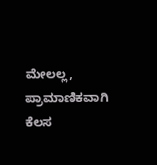ಮೇಲಲ್ಲ, ಪ್ರಾಮಾಣಿಕವಾಗಿ ಕೆಲಸ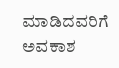ಮಾಡಿದವರಿಗೆ ಅವಕಾಶ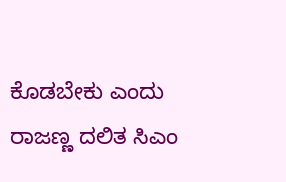ಕೊಡಬೇಕು ಎಂದು ರಾಜಣ್ಣ ದಲಿತ ಸಿಎಂ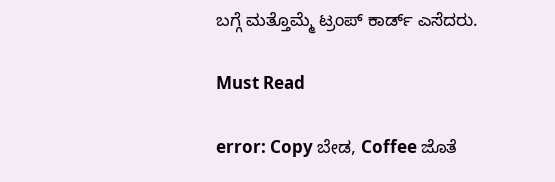ಬಗ್ಗೆ ಮತ್ತೊಮ್ಮೆ‌ ಟ್ರಂಪ್ ಕಾರ್ಡ್ ಎಸೆದರು.

Must Read

error: Copy ಬೇಡ, Coffee ಜೊತೆ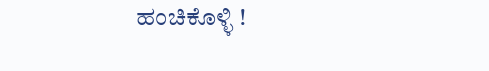ಹಂಚಿಕೊಳ್ಳಿ !